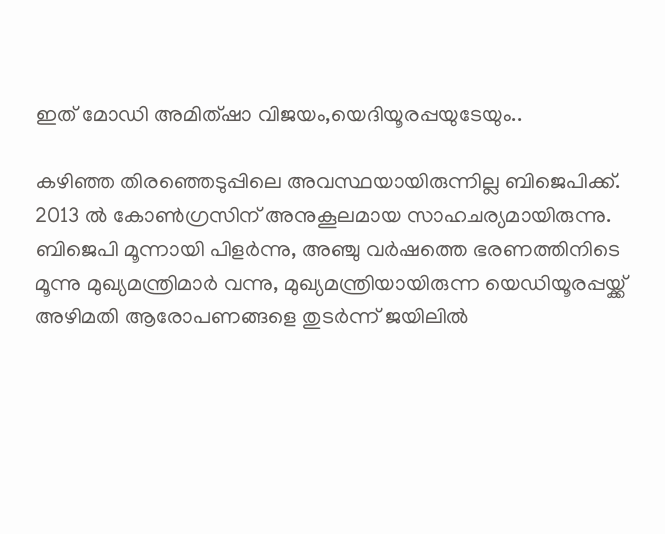ഇത് മോഡി അമിത്ഷാ വിജയം,യെദിയൂരപ്പയുടേയും..

കഴിഞ്ഞ തിരഞ്ഞെടുപ്പിലെ അവസ്ഥയായിരുന്നില്ല ബിജെപിക്ക്. 2013 ല്‍ കോണ്‍ഗ്രസിന് അനുകൂലമായ സാഹചര്യമായിരുന്നു. ബിജെപി മൂന്നായി പിളര്‍ന്നു, അഞ്ചു വര്‍ഷത്തെ ഭരണത്തിനിടെ മൂന്നു മുഖ്യമന്ത്രിമാര്‍ വന്നു, മുഖ്യമന്ത്രിയായിരുന്ന യെഡിയൂരപ്പയ്ക്ക് അഴിമതി ആരോപണങ്ങളെ തുടര്‍ന്ന് ജയിലില്‍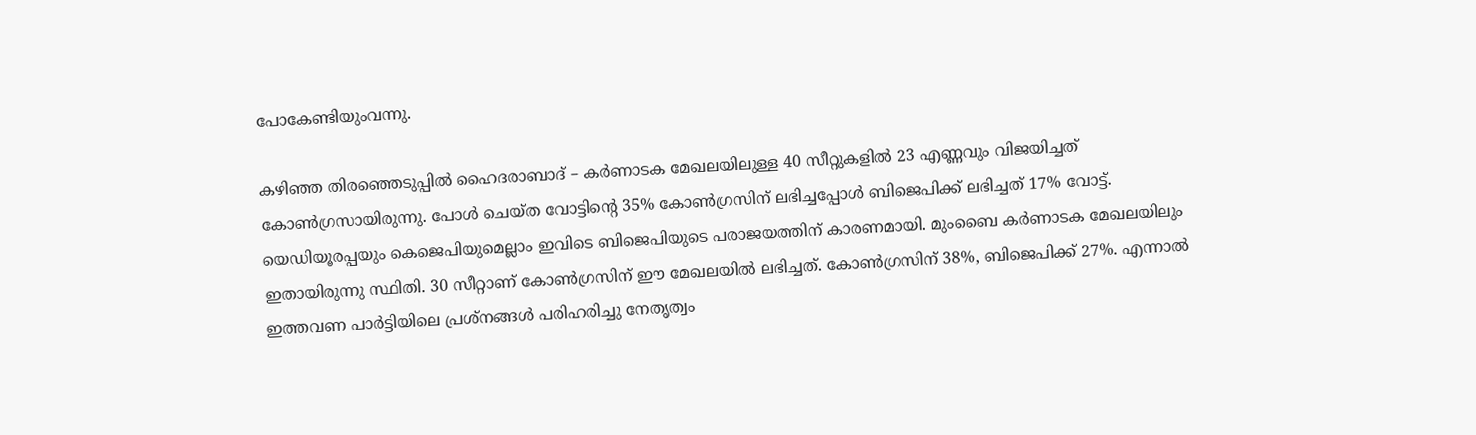പോകേണ്ടിയുംവന്നു.

കഴിഞ്ഞ തിരഞ്ഞെടുപ്പില്‍ ഹൈദരാബാദ് – കര്‍ണാടക മേഖലയിലുള്ള 40 സീറ്റുകളില്‍ 23 എണ്ണവും വിജയിച്ചത് കോണ്‍ഗ്രസായിരുന്നു. പോള്‍ ചെയ്ത വോട്ടിന്റെ 35% കോണ്‍ഗ്രസിന് ലഭിച്ചപ്പോള്‍ ബിജെപിക്ക് ലഭിച്ചത് 17% വോട്ട്.  യെഡിയൂരപ്പയും കെജെപിയുമെല്ലാം ഇവിടെ ബിജെപിയുടെ പരാജയത്തിന് കാരണമായി. മുംബൈ കര്‍ണാടക മേഖലയിലും ഇതായിരുന്നു സ്ഥിതി. 30 സീറ്റാണ് കോണ്‍ഗ്രസിന് ഈ മേഖലയില്‍ ലഭിച്ചത്. കോണ്‍ഗ്രസിന് 38%, ബിജെപിക്ക് 27%. എന്നാല്‍ ഇത്തവണ പാര്‍ട്ടിയിലെ പ്രശ്നങ്ങള്‍ പരിഹരിച്ചു നേതൃത്വം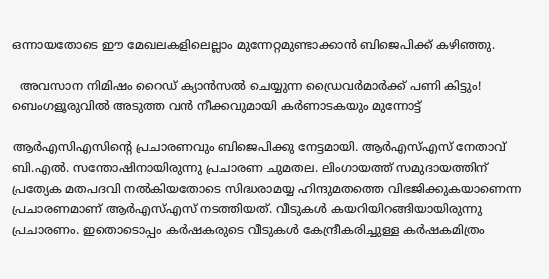ഒന്നായതോടെ ഈ മേഖലകളിലെല്ലാം മുന്നേറ്റമുണ്ടാക്കാന്‍ ബിജെപിക്ക് കഴിഞ്ഞു.

  അവസാന നിമിഷം റൈഡ് ക്യാൻസൽ ചെയ്യുന്ന ഡ്രൈവർമാർക്ക് പണി കിട്ടും! ബെംഗളൂരുവിൽ അടുത്ത വൻ നീക്കവുമായി കർണാടകയും മുന്നോട്ട്

ആര്‍എസിഎസിന്റെ പ്രചാരണവും ബിജെപിക്കു നേട്ടമായി. ആര്‍എസ്എസ് നേതാവ് ബി.എല്‍. സന്തോഷിനായിരുന്നു പ്രചാരണ ചുമതല. ലിംഗായത്ത് സമുദായത്തിന് പ്രത്യേക മതപദവി നല്‍കിയതോടെ സിദ്ധരാമയ്യ ഹിന്ദുമതത്തെ വിഭജിക്കുകയാണെന്ന പ്രചാരണമാണ് ആര്‍എസ്എസ് നടത്തിയത്. വീടുകള്‍ കയറിയിറങ്ങിയായിരുന്നു പ്രചാരണം. ഇതൊടൊപ്പം കര്‍ഷകരുടെ വീടുകള്‍ കേന്ദ്രീകരിച്ചുള്ള കര്‍ഷകമിത്രം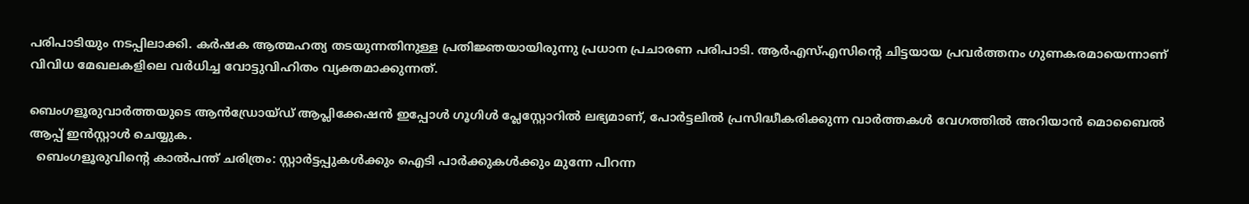പരിപാടിയും നടപ്പിലാക്കി. കര്‍ഷക ആത്മഹത്യ തടയുന്നതിനുള്ള പ്രതിജ്ഞയായിരുന്നു പ്രധാന പ്രചാരണ പരിപാടി. ആര്‍എസ്എസിന്റെ ചിട്ടയായ പ്രവര്‍ത്തനം ഗുണകരമായെന്നാണ് വിവിധ മേഖലകളിലെ വര്‍ധിച്ച വോട്ടുവിഹിതം വ്യക്തമാക്കുന്നത്.

ബെംഗളൂരുവാർത്തയുടെ ആൻഡ്രോയ്ഡ് ആപ്ലിക്കേഷൻ ഇപ്പോൾ ഗൂഗിൾ പ്ലേസ്റ്റോറിൽ ലഭ്യമാണ്, പോർട്ടലിൽ പ്രസിദ്ധീകരിക്കുന്ന വാർത്തകൾ വേഗത്തിൽ അറിയാൻ മൊബൈൽ ആപ്പ് ഇൻസ്റ്റാൾ ചെയ്യുക.
  ബെംഗളൂരുവിന്റെ കാൽപന്ത് ചരിത്രം: സ്റ്റാർട്ടപ്പുകൾക്കും ഐടി പാർക്കുകൾക്കും മുന്നേ പിറന്ന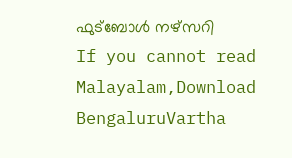ഫുട്ബോൾ നഴ്സറി
If you cannot read Malayalam,Download BengaluruVartha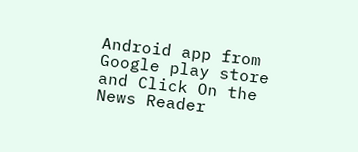Android app from Google play store and Click On the News Reader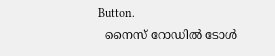Button.
  നൈസ് റോഡിൽ ടോൾ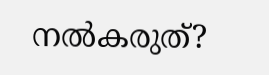നൽകരുത്?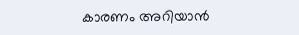കാരണം അറിയാൻ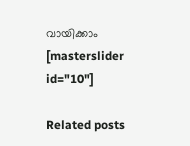വായിക്കാം
[masterslider id="10"]

Related posts